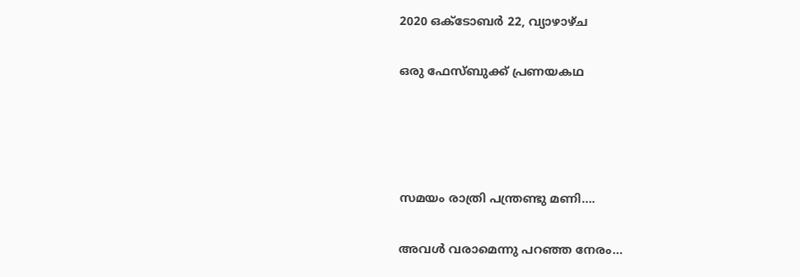2020 ഒക്‌ടോബർ 22, വ്യാഴാഴ്‌ച

ഒരു ഫേസ്ബുക്ക് പ്രണയകഥ




സമയം രാത്രി പന്ത്രണ്ടു മണി….

അവൾ വരാമെന്നു പറഞ്ഞ നേരം…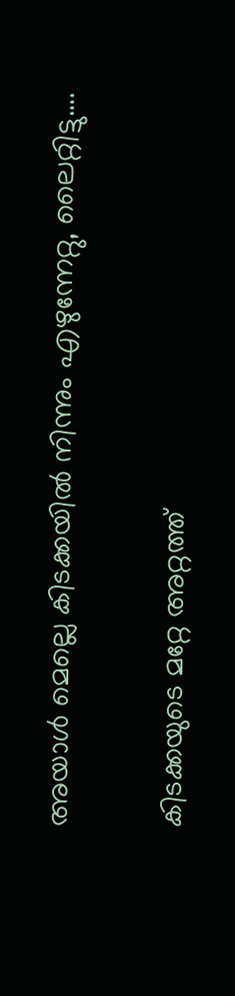അയാൾ മെല്ലെ കിടക്കയിൽ നിന്നും എഴുന്നേറ്റു, ലൈറ്റിട്ടു….

കിടക്കയുടെ മറ്റേ അറ്റത്ത്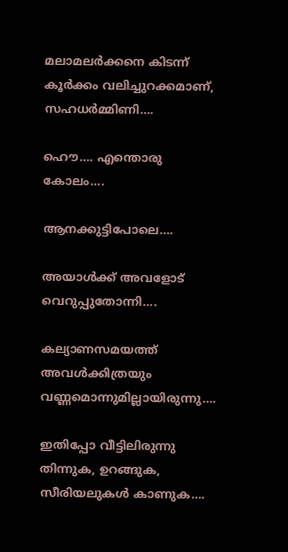മലാമലർക്കനെ കിടന്ന് കൂർക്കം വലിച്ചുറക്കമാണ്, സഹധർമ്മിണി….

ഹൌ…. എന്തൊരു കോലം….

ആനക്കുട്ടിപോലെ….

അയാൾക്ക്‌ അവളോട്‌ വെറുപ്പുതോന്നി….

കല്യാണസമയത്ത് അവൾക്കിത്രയും വണ്ണമൊന്നുമില്ലായിരുന്നു….

ഇതിപ്പോ വീട്ടിലിരുന്നു തിന്നുക, ഉറങ്ങുക, സീരിയലുകൾ കാണുക….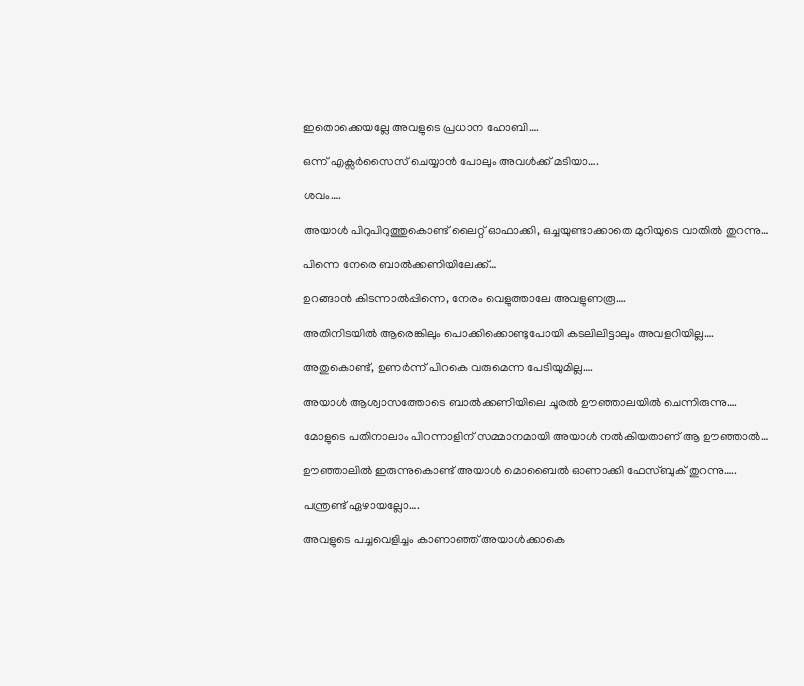ഇതൊക്കെയല്ലേ അവളുടെ പ്രധാന ഹോബി….

ഒന്ന് എക്സർസൈസ് ചെയ്യാൻ പോലും അവൾക്ക് മടിയാ….

ശവം….

അയാൾ പിറുപിറുത്തുകൊണ്ട് ലൈറ്റ് ഓഫാക്കി, ഒച്ചയുണ്ടാക്കാതെ മുറിയുടെ വാതിൽ തുറന്നു…

പിന്നെ നേരെ ബാൽക്കണിയിലേക്ക്…

ഉറങ്ങാൻ കിടന്നാൽപ്പിന്നെ, നേരം വെളുത്താലേ അവളുണരൂ….

അതിനിടയിൽ ആരെങ്കിലും പൊക്കിക്കൊണ്ടുപോയി കടലിലിട്ടാലും അവളറിയില്ല….

അതുകൊണ്ട്, ഉണർന്ന് പിറകെ വരുമെന്ന പേടിയുമില്ല….

അയാൾ ആശ്വാസത്തോടെ ബാൽക്കണിയിലെ ചൂരൽ ഊഞ്ഞാലയിൽ ചെന്നിരുന്നു….

മോളുടെ പതിനാലാം പിറന്നാളിന് സമ്മാനമായി അയാൾ നൽകിയതാണ് ആ ഊഞ്ഞാൽ…

ഊഞ്ഞാലിൽ ഇരുന്നുകൊണ്ട് അയാൾ മൊബൈൽ ഓണാക്കി ഫേസ്ബുക് തുറന്നു…..

പന്ത്രണ്ട് ഏഴായല്ലോ….

അവളുടെ പച്ചവെളിച്ചം കാണാഞ്ഞ് അയാൾക്കാകെ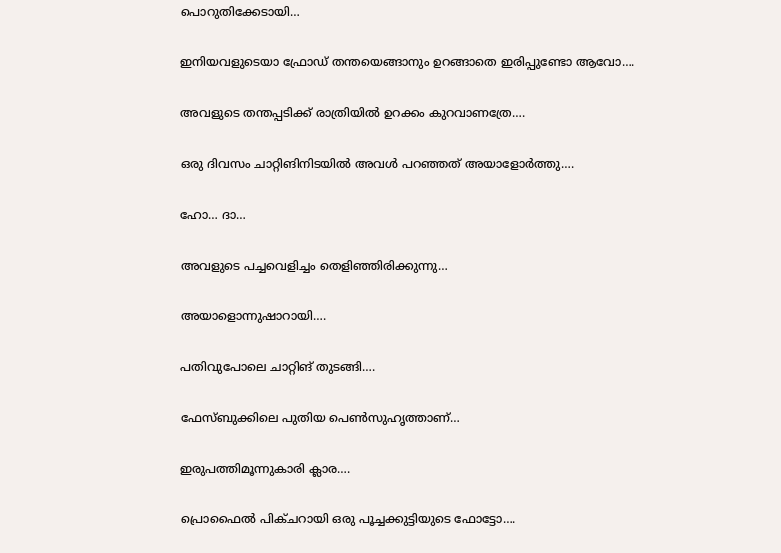പൊറുതിക്കേടായി…

ഇനിയവളുടെയാ ഫ്രോഡ് തന്തയെങ്ങാനും ഉറങ്ങാതെ ഇരിപ്പുണ്ടോ ആവോ….

അവളുടെ തന്തപ്പടിക്ക് രാത്രിയിൽ ഉറക്കം കുറവാണത്രേ….

ഒരു ദിവസം ചാറ്റിങിനിടയിൽ അവൾ പറഞ്ഞത് അയാളോർത്തു….

ഹോ… ദാ…

അവളുടെ പച്ചവെളിച്ചം തെളിഞ്ഞിരിക്കുന്നു…

അയാളൊന്നുഷാറായി….

പതിവുപോലെ ചാറ്റിങ് തുടങ്ങി….

ഫേസ്ബുക്കിലെ പുതിയ പെൺസുഹൃത്താണ്…

ഇരുപത്തിമൂന്നുകാരി ക്ലാര….

പ്രൊഫൈൽ പിക്ചറായി ഒരു പൂച്ചക്കുട്ടിയുടെ ഫോട്ടോ….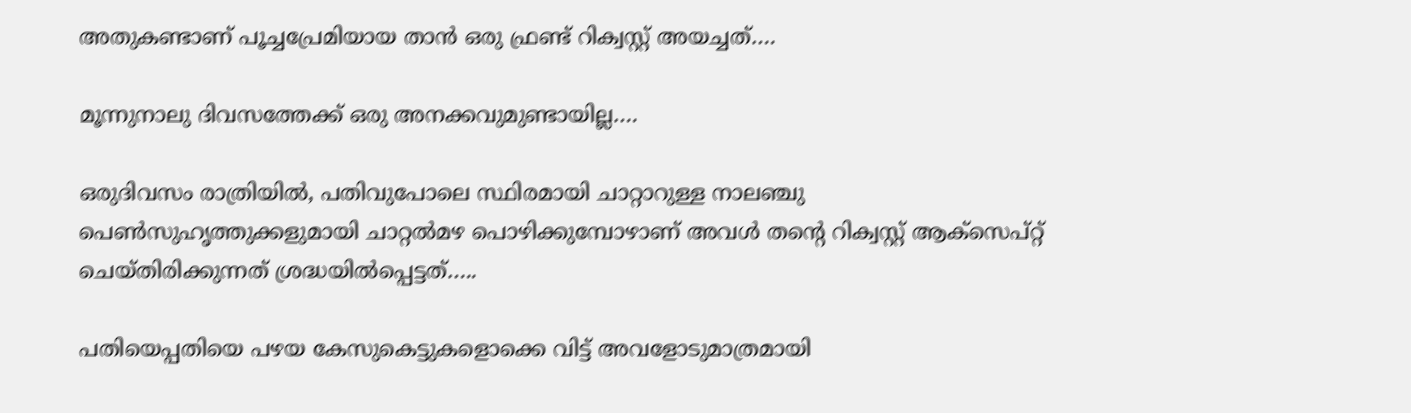അതുകണ്ടാണ് പൂച്ചപ്രേമിയായ താൻ ഒരു ഫ്രണ്ട് റിക്വസ്റ്റ് അയച്ചത്….

മൂന്നുനാലു ദിവസത്തേക്ക് ഒരു അനക്കവുമുണ്ടായില്ല….

ഒരുദിവസം രാത്രിയിൽ, പതിവുപോലെ സ്ഥിരമായി ചാറ്റാറുള്ള നാലഞ്ചു പെൺസുഹൃത്തുക്കളുമായി ചാറ്റൽമഴ പൊഴിക്കുമ്പോഴാണ് അവൾ തന്റെ റിക്വസ്റ്റ് ആക്സെപ്റ്റ് ചെയ്തിരിക്കുന്നത് ശ്രദ്ധയിൽപ്പെട്ടത്…..

പതിയെപ്പതിയെ പഴയ കേസുകെട്ടുകളൊക്കെ വിട്ട് അവളോടുമാത്രമായി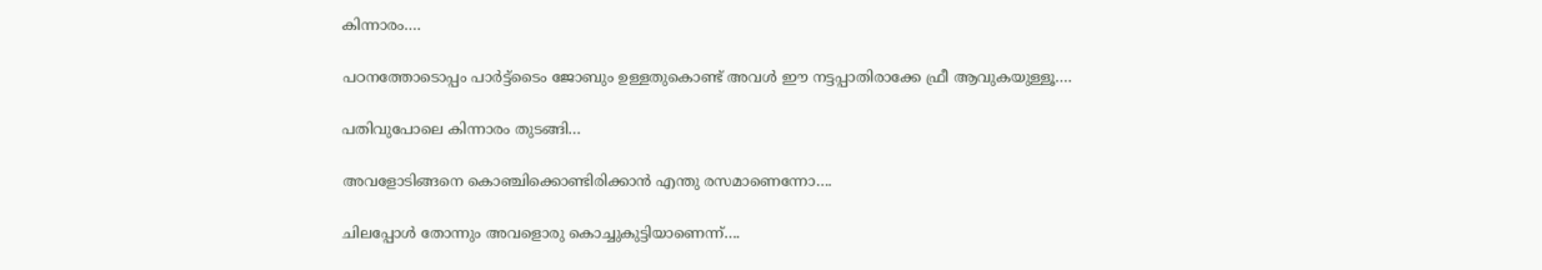കിന്നാരം….

പഠനത്തോടൊപ്പം പാർട്ട്‌ടൈം ജോബും ഉള്ളതുകൊണ്ട് അവൾ ഈ നട്ടപ്പാതിരാക്കേ ഫ്രീ ആവുകയുള്ളൂ….

പതിവുപോലെ കിന്നാരം തുടങ്ങി…

അവളോടിങ്ങനെ കൊഞ്ചിക്കൊണ്ടിരിക്കാൻ എന്തു രസമാണെന്നോ….

ചിലപ്പോൾ തോന്നും അവളൊരു കൊച്ചുകുട്ടിയാണെന്ന്….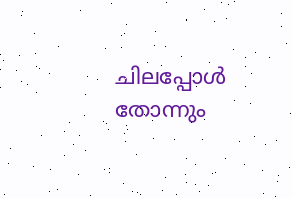ചിലപ്പോൾ തോന്നും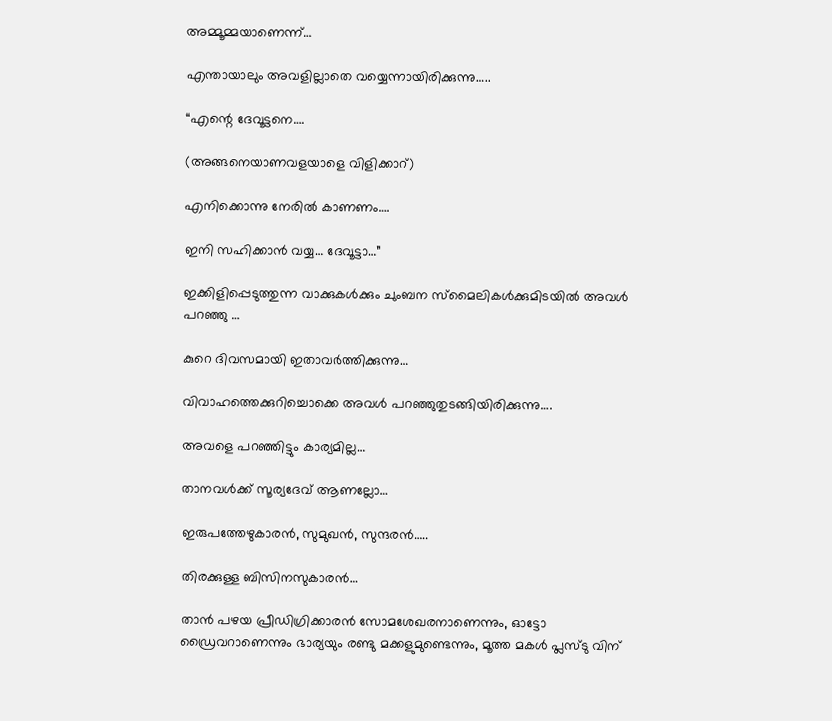അമ്മൂമ്മയാണെന്ന്…

എന്തായാലും അവളില്ലാതെ വയ്യെന്നായിരിക്കുന്നു…..

“എന്റെ ദേവൂട്ടനെ….

(അങ്ങനെയാണവളയാളെ വിളിക്കാറ്)

എനിക്കൊന്നു നേരിൽ കാണണം….

ഇനി സഹിക്കാൻ വയ്യ… ദേവൂട്ടാ…”

ഇക്കിളിപ്പെടുത്തുന്ന വാക്കുകൾക്കും ചുംബന സ്മൈലികൾക്കുമിടയിൽ അവൾ പറഞ്ഞു …

കുറെ ദിവസമായി ഇതാവർത്തിക്കുന്നു…

വിവാഹത്തെക്കുറിച്ചൊക്കെ അവൾ പറഞ്ഞുതുടങ്ങിയിരിക്കുന്നു….

അവളെ പറഞ്ഞിട്ടും കാര്യമില്ല…

താനവൾക്ക് സൂര്യദേവ് ആണല്ലോ…

ഇരുപത്തേഴുകാരൻ, സുമുഖൻ, സുന്ദരൻ…..

തിരക്കുള്ള ബിസിനസുകാരൻ…

താൻ പഴയ പ്രീഡിഗ്രിക്കാരൻ സോമശേഖരനാണെന്നും, ഓട്ടോ ഡ്രൈവറാണെന്നും ഭാര്യയും രണ്ടു മക്കളുമുണ്ടെന്നും, മൂത്ത മകൾ പ്ലസ്ടു വിന്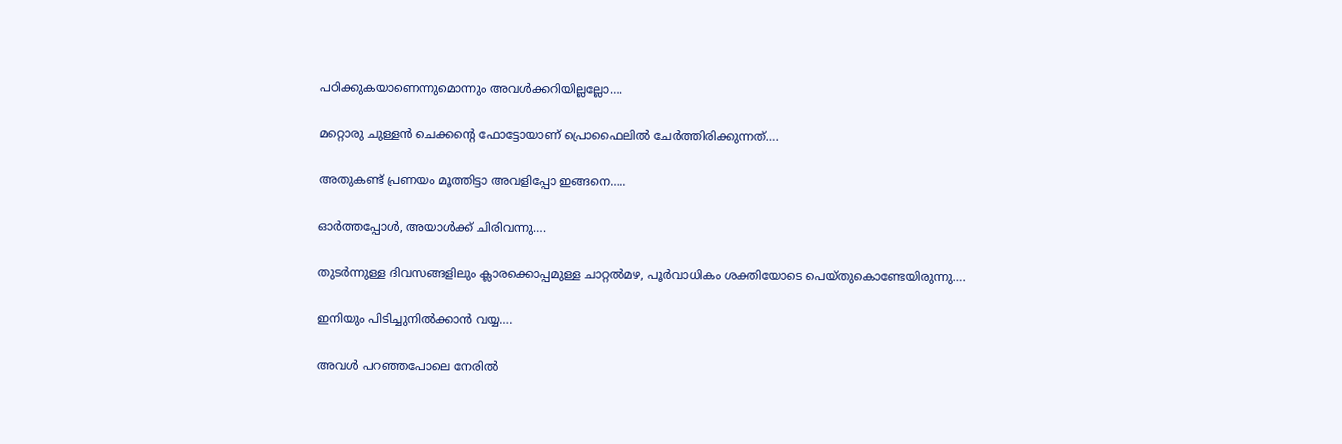പഠിക്കുകയാണെന്നുമൊന്നും അവൾക്കറിയില്ലല്ലോ….

മറ്റൊരു ചുള്ളൻ ചെക്കന്റെ ഫോട്ടോയാണ് പ്രൊഫൈലിൽ ചേർത്തിരിക്കുന്നത്….

അതുകണ്ട് പ്രണയം മൂത്തിട്ടാ അവളിപ്പോ ഇങ്ങനെ…..

ഓർത്തപ്പോൾ, അയാൾക്ക്‌ ചിരിവന്നു….

തുടർന്നുള്ള ദിവസങ്ങളിലും ക്ലാരക്കൊപ്പമുള്ള ചാറ്റൽമഴ, പൂർവാധികം ശക്തിയോടെ പെയ്തുകൊണ്ടേയിരുന്നു….

ഇനിയും പിടിച്ചുനിൽക്കാൻ വയ്യ….

അവൾ പറഞ്ഞപോലെ നേരിൽ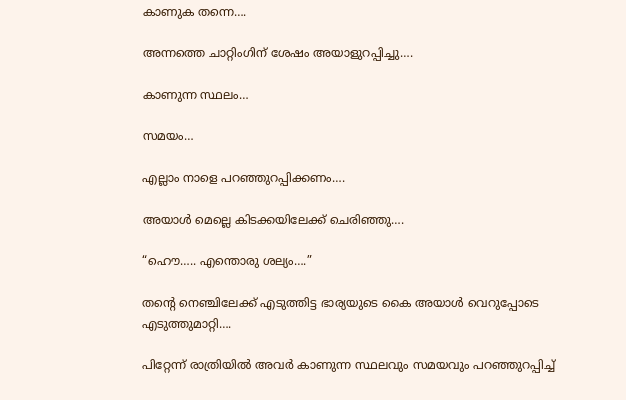കാണുക തന്നെ….

അന്നത്തെ ചാറ്റിംഗിന് ശേഷം അയാളുറപ്പിച്ചു….

കാണുന്ന സ്ഥലം…

സമയം…

എല്ലാം നാളെ പറഞ്ഞുറപ്പിക്കണം….

അയാൾ മെല്ലെ കിടക്കയിലേക്ക് ചെരിഞ്ഞു….

“ഹൌ….. എന്തൊരു ശല്യം….”

തന്റെ നെഞ്ചിലേക്ക് എടുത്തിട്ട ഭാര്യയുടെ കൈ അയാൾ വെറുപ്പോടെ എടുത്തുമാറ്റി….

പിറ്റേന്ന് രാത്രിയിൽ അവർ കാണുന്ന സ്ഥലവും സമയവും പറഞ്ഞുറപ്പിച്ച്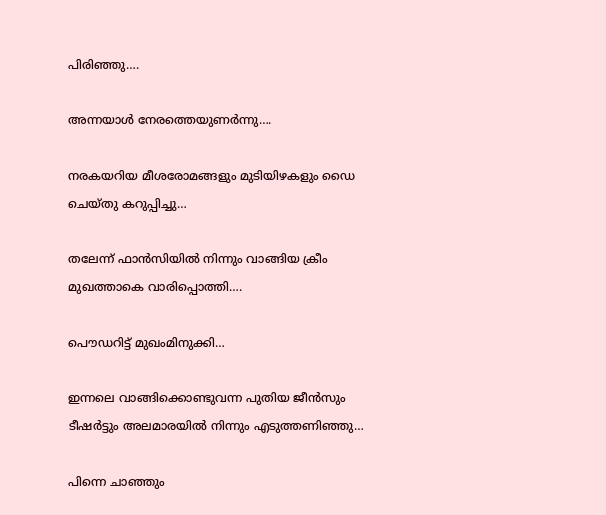പിരിഞ്ഞു….

അന്നയാൾ നേരത്തെയുണർന്നു….

നരകയറിയ മീശരോമങ്ങളും മുടിയിഴകളും ഡൈ ചെയ്തു കറുപ്പിച്ചു…

തലേന്ന് ഫാൻസിയിൽ നിന്നും വാങ്ങിയ ക്രീം മുഖത്താകെ വാരിപ്പൊത്തി….

പൌഡറിട്ട് മുഖംമിനുക്കി…

ഇന്നലെ വാങ്ങിക്കൊണ്ടുവന്ന പുതിയ ജീൻസും ടീഷർട്ടും അലമാരയിൽ നിന്നും എടുത്തണിഞ്ഞു…

പിന്നെ ചാഞ്ഞും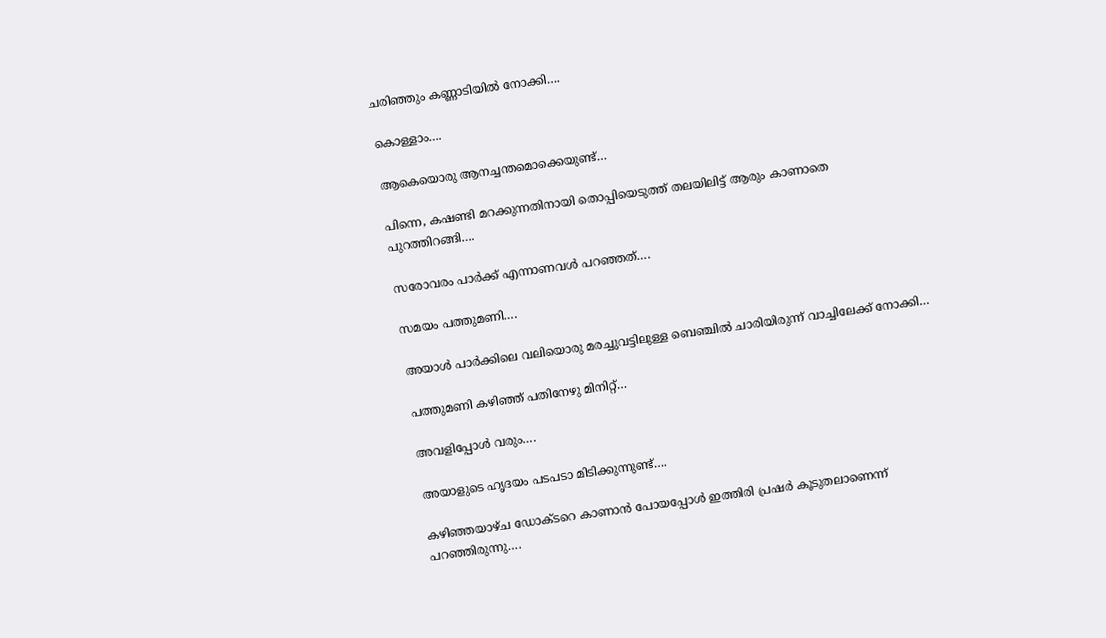ചരിഞ്ഞും കണ്ണാടിയിൽ നോക്കി….

കൊള്ളാം….

ആകെയൊരു ആനച്ചന്തമൊക്കെയുണ്ട്…

പിന്നെ, കഷണ്ടി മറക്കുന്നതിനായി തൊപ്പിയെടുത്ത് തലയിലിട്ട് ആരും കാണാതെ പുറത്തിറങ്ങി….

സരോവരം പാർക്ക്‌ എന്നാണവൾ പറഞ്ഞത്….

സമയം പത്തുമണി….

അയാൾ പാർക്കിലെ വലിയൊരു മരച്ചുവട്ടിലുള്ള ബെഞ്ചിൽ ചാരിയിരുന്ന് വാച്ചിലേക്ക് നോക്കി…

പത്തുമണി കഴിഞ്ഞ് പതിനേഴു മിനിറ്റ്…

അവളിപ്പോൾ വരും….

അയാളുടെ ഹൃദയം പടപടാ മിടിക്കുന്നുണ്ട്….

കഴിഞ്ഞയാഴ്ച ഡോക്ടറെ കാണാൻ പോയപ്പോൾ ഇത്തിരി പ്രഷർ കൂടുതലാണെന്ന് പറഞ്ഞിരുന്നു….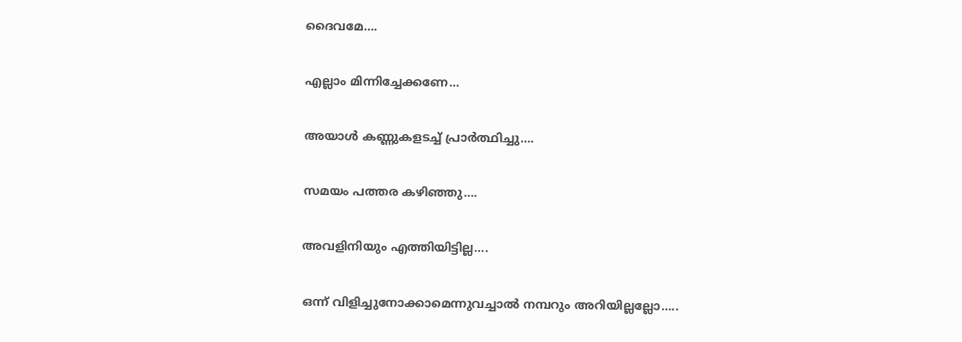ദൈവമേ….

എല്ലാം മിന്നിച്ചേക്കണേ…

അയാൾ കണ്ണുകളടച്ച് പ്രാർത്ഥിച്ചു….

സമയം പത്തര കഴിഞ്ഞു….

അവളിനിയും എത്തിയിട്ടില്ല….

ഒന്ന് വിളിച്ചുനോക്കാമെന്നുവച്ചാൽ നമ്പറും അറിയില്ലല്ലോ…..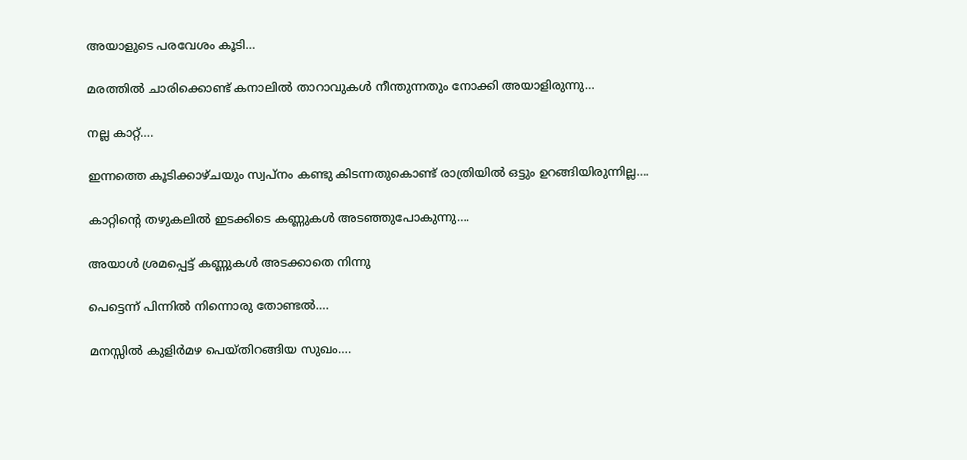അയാളുടെ പരവേശം കൂടി…

മരത്തിൽ ചാരിക്കൊണ്ട് കനാലിൽ താറാവുകൾ നീന്തുന്നതും നോക്കി അയാളിരുന്നു…

നല്ല കാറ്റ്….

ഇന്നത്തെ കൂടിക്കാഴ്ചയും സ്വപ്നം കണ്ടു കിടന്നതുകൊണ്ട് രാത്രിയിൽ ഒട്ടും ഉറങ്ങിയിരുന്നില്ല….

കാറ്റിന്റെ തഴുകലിൽ ഇടക്കിടെ കണ്ണുകൾ അടഞ്ഞുപോകുന്നു….

അയാൾ ശ്രമപ്പെട്ട് കണ്ണുകൾ അടക്കാതെ നിന്നു

പെട്ടെന്ന് പിന്നിൽ നിന്നൊരു തോണ്ടൽ….

മനസ്സിൽ കുളിർമഴ പെയ്തിറങ്ങിയ സുഖം….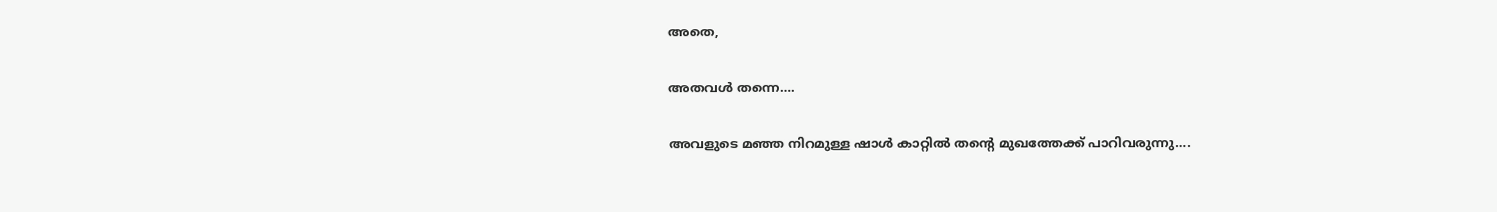അതെ,

അതവൾ തന്നെ….

അവളുടെ മഞ്ഞ നിറമുള്ള ഷാൾ കാറ്റിൽ തന്റെ മുഖത്തേക്ക് പാറിവരുന്നു….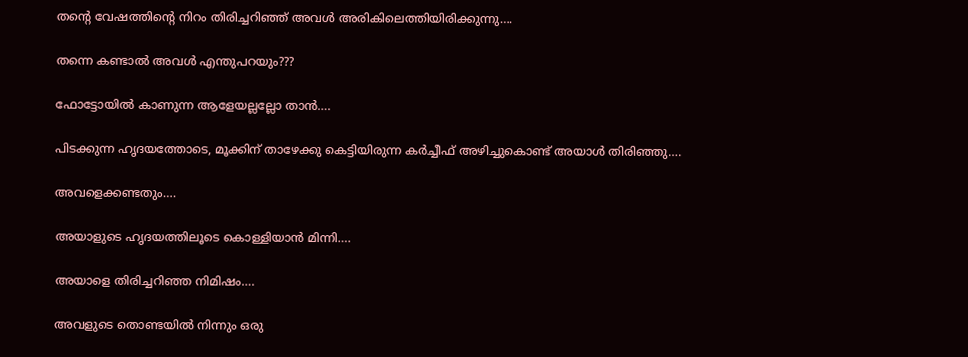തന്റെ വേഷത്തിന്റെ നിറം തിരിച്ചറിഞ്ഞ് അവൾ അരികിലെത്തിയിരിക്കുന്നു….

തന്നെ കണ്ടാൽ അവൾ എന്തുപറയും???

ഫോട്ടോയിൽ കാണുന്ന ആളേയല്ലല്ലോ താൻ….

പിടക്കുന്ന ഹൃദയത്തോടെ, മൂക്കിന് താഴേക്കു കെട്ടിയിരുന്ന കർച്ചീഫ് അഴിച്ചുകൊണ്ട് അയാൾ തിരിഞ്ഞു….

അവളെക്കണ്ടതും….

അയാളുടെ ഹൃദയത്തിലൂടെ കൊള്ളിയാൻ മിന്നി….

അയാളെ തിരിച്ചറിഞ്ഞ നിമിഷം….

അവളുടെ തൊണ്ടയിൽ നിന്നും ഒരു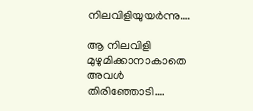നിലവിളിയുയർന്നു….

ആ നിലവിളി മുഴുമിക്കാനാകാതെ അവൾ തിരിഞ്ഞോടി….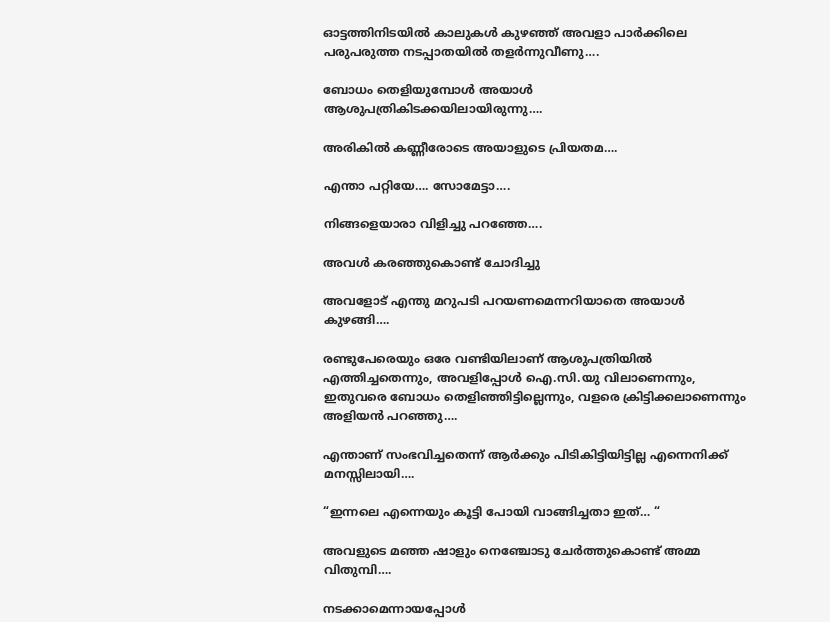ഓട്ടത്തിനിടയിൽ കാലുകൾ കുഴഞ്ഞ് അവളാ പാർക്കിലെ പരുപരുത്ത നടപ്പാതയിൽ തളർന്നുവീണു….

ബോധം തെളിയുമ്പോൾ അയാൾ ആശുപത്രികിടക്കയിലായിരുന്നു….

അരികിൽ കണ്ണീരോടെ അയാളുടെ പ്രിയതമ….

എന്താ പറ്റിയേ…. സോമേട്ടാ….

നിങ്ങളെയാരാ വിളിച്ചു പറഞ്ഞേ….

അവൾ കരഞ്ഞുകൊണ്ട് ചോദിച്ചു

അവളോട്‌ എന്തു മറുപടി പറയണമെന്നറിയാതെ അയാൾ കുഴങ്ങി….

രണ്ടുപേരെയും ഒരേ വണ്ടിയിലാണ് ആശുപത്രിയിൽ എത്തിച്ചതെന്നും, അവളിപ്പോൾ ഐ.സി.യു വിലാണെന്നും, ഇതുവരെ ബോധം തെളിഞ്ഞിട്ടില്ലെന്നും, വളരെ ക്രിട്ടിക്കലാണെന്നും അളിയൻ പറഞ്ഞു….

എന്താണ് സംഭവിച്ചതെന്ന് ആർക്കും പിടികിട്ടിയിട്ടില്ല എന്നെനിക്ക് മനസ്സിലായി….

“ഇന്നലെ എന്നെയും കൂട്ടി പോയി വാങ്ങിച്ചതാ ഇത്… “

അവളുടെ മഞ്ഞ ഷാളും നെഞ്ചോടു ചേർത്തുകൊണ്ട് അമ്മ വിതുമ്പി….

നടക്കാമെന്നായപ്പോൾ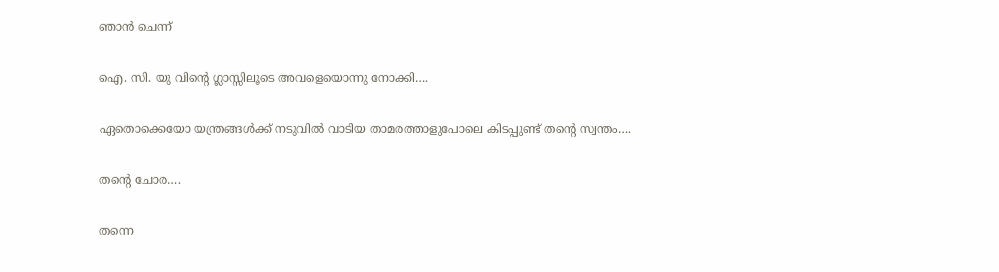ഞാൻ ചെന്ന്

ഐ. സി. യു വിന്റെ ഗ്ലാസ്സിലൂടെ അവളെയൊന്നു നോക്കി….

ഏതൊക്കെയോ യന്ത്രങ്ങൾക്ക് നടുവിൽ വാടിയ താമരത്താളുപോലെ കിടപ്പുണ്ട് തന്റെ സ്വന്തം….

തന്റെ ചോര….

തന്നെ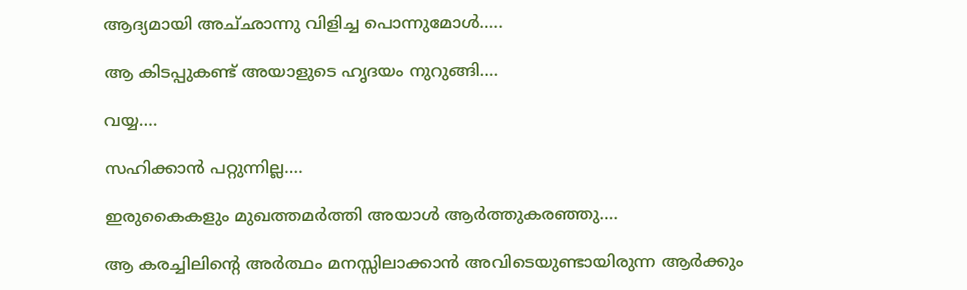ആദ്യമായി അച്‌ഛാന്നു വിളിച്ച പൊന്നുമോൾ…..

ആ കിടപ്പുകണ്ട്‌ അയാളുടെ ഹൃദയം നുറുങ്ങി….

വയ്യ….

സഹിക്കാൻ പറ്റുന്നില്ല….

ഇരുകൈകളും മുഖത്തമർത്തി അയാൾ ആർത്തുകരഞ്ഞു….

ആ കരച്ചിലിന്റെ അർത്ഥം മനസ്സിലാക്കാൻ അവിടെയുണ്ടായിരുന്ന ആർക്കും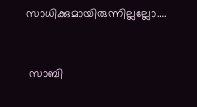സാധിക്കുമായിരുന്നില്ലല്ലോ….



 സാബി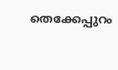തെക്കേപ്പുറം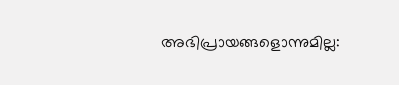അഭിപ്രായങ്ങളൊന്നുമില്ല: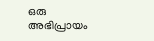ഒരു അഭിപ്രായം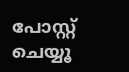പോസ്റ്റ് ചെയ്യൂ